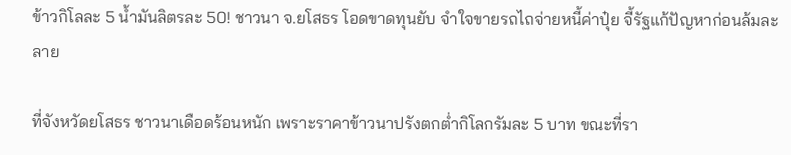ข้าวกิโลละ 5 น้ำมันลิตรละ 50! ชาวนา จ.ยโสธร โอดขาดทุนยับ จำใจขายรถไถจ่ายหนี้ค่าปุ๋ย จี้รัฐแก้ปัญหาก่อนล้มละลาย

ที่จังหวัดยโสธร ชาวนาเดือดร้อนหนัก เพราะราคาข้าวนาปรังตกต่ำกิโลกรัมละ 5 บาท ขณะที่รา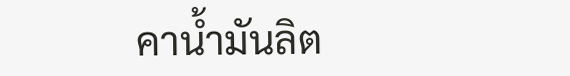คาน้ำมันลิต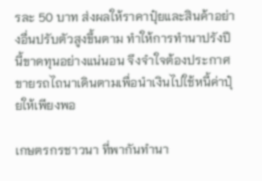รละ 50 บาท ส่งผลให้ราคาปุ๋ยและสินค้าอย่างอื่นปรับตัวสูงขึ้นตาม ทำให้การทำนาปรังปีนี้ขาดทุนอย่างแน่นอน จึงจำใจต้องประกาศขายรถไถนาเดินตามเพื่อนำเงินไปใช้หนี้ค่าปุ๋ยให้เพียงพอ

เกษตรกรชาวนา ที่พากันทำนา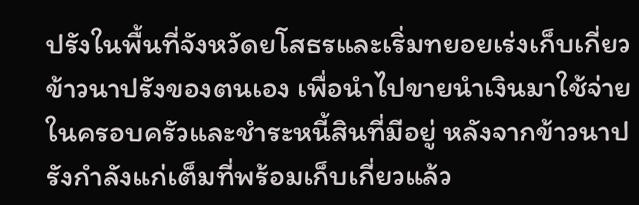ปรังในพื้นที่จังหวัดยโสธรและเริ่มทยอยเร่งเก็บเกี่ยวข้าวนาปรังของตนเอง เพื่อนำไปขายนำเงินมาใช้จ่ายในครอบครัวและชำระหนี้สินที่มีอยู่ หลังจากข้าวนาปรังกำลังแก่เต็มที่พร้อมเก็บเกี่ยวแล้ว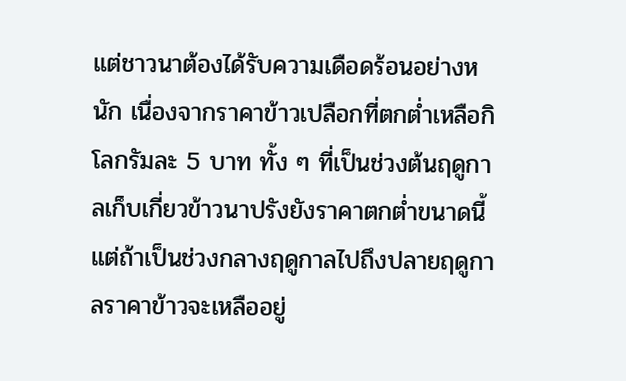แต่ชาวนาต้องได้รับความเดือดร้อนอย่างหนัก เนื่องจากราคาข้าวเปลือกที่ตกต่ำเหลือกิโลกรัมละ 5 บาท ทั้ง ๆ ที่เป็นช่วงต้นฤดูกาลเก็บเกี่ยวข้าวนาปรังยังราคาตกต่ำขนาดนี้ แต่ถ้าเป็นช่วงกลางฤดูกาลไปถึงปลายฤดูกาลราคาข้าวจะเหลืออยู่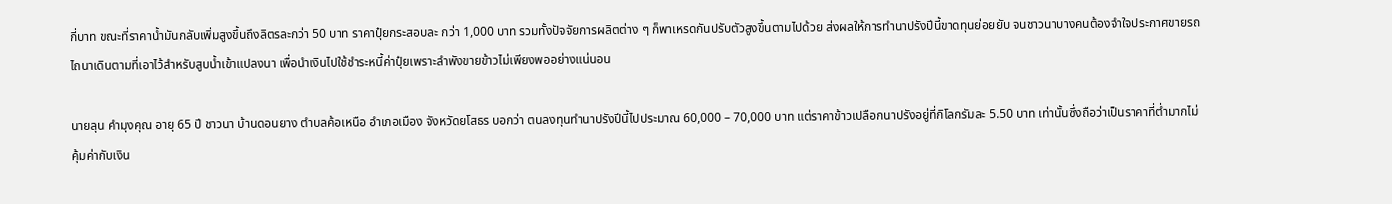กี่บาท ขณะที่ราคาน้ำมันกลับเพิ่มสูงขึ้นถึงลิตรละกว่า 50 บาท ราคาปุ๋ยกระสอบละ กว่า 1,000 บาท รวมทั้งปัจจัยการผลิตต่าง ๆ ก็พาเหรดกันปรับตัวสูงขึ้นตามไปด้วย ส่งผลให้การทำนาปรังปีนี้ขาดทุนย่อยยับ จนชาวนาบางคนต้องจำใจประกาศขายรถไถนาเดินตามที่เอาไว้สำหรับสูบน้ำเข้าแปลงนา เพื่อนำเงินไปใช้ชำระหนี้ค่าปุ๋ยเพราะลำพังขายข้าวไม่เพียงพออย่างแน่นอน

นายลุน คำมุงคุณ อายุ 65 ปี ชาวนา บ้านดอนยาง ตำบลค้อเหนือ อำเภอเมือง จังหวัดยโสธร บอกว่า ตนลงทุนทำนาปรังปีนี้ไปประมาณ 60,000 – 70,000 บาท แต่ราคาข้าวเปลือกนาปรังอยู่ที่กิโลกรัมละ 5.50 บาท เท่านั้นซึ่งถือว่าเป็นราคาที่ต่ำมากไม่คุ้มค่ากับเงิน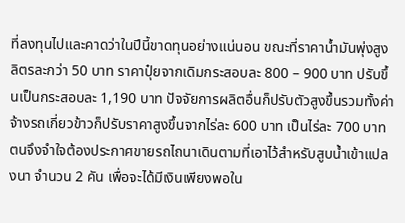ที่ลงทุนไปและคาดว่าในปีนี้ขาดทุนอย่างแน่นอน ขณะที่ราคาน้ำมันพุ่งสูงลิตรละกว่า 50 บาท ราคาปุ๋ยจากเดิมกระสอบละ 800 – 900 บาท ปรับขึ้นเป็นกระสอบละ 1,190 บาท ปัจจัยการผลิตอื่นก็ปรับตัวสูงขึ้นรวมทั้งค่าจ้างรถเกี่ยวข้าวก็ปรับราคาสูงขึ้นจากไร่ละ 600 บาท เป็นไร่ละ 700 บาท ตนจึงจำใจต้องประกาศขายรถไถนาเดินตามที่เอาไว้สำหรับสูบน้ำเข้าแปลงนา จำนวน 2 คัน เพื่อจะได้มีเงินเพียงพอใน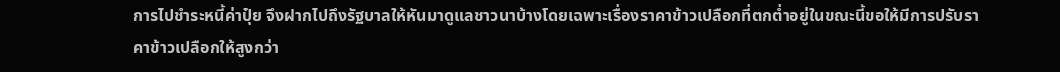การไปชำระหนี้ค่าปุ๋ย จึงฝากไปถึงรัฐบาลให้หันมาดูแลชาวนาบ้างโดยเฉพาะเรื่องราคาข้าวเปลือกที่ตกต่ำอยู่ในขณะนี้ขอให้มีการปรับราคาข้าวเปลือกให้สูงกว่า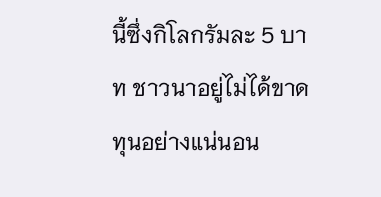นี้ซึ่งกิโลกรัมละ 5 บาท ชาวนาอยู่ไม่ได้ขาดทุนอย่างแน่นอน